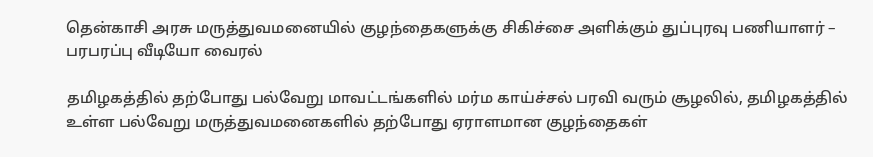தென்காசி அரசு மருத்துவமனையில் குழந்தைகளுக்கு சிகிச்சை அளிக்கும் துப்புரவு பணியாளர் – பரபரப்பு வீடியோ வைரல்

தமிழகத்தில் தற்போது பல்வேறு மாவட்டங்களில் மர்ம காய்ச்சல் பரவி வரும் சூழலில், தமிழகத்தில் உள்ள பல்வேறு மருத்துவமனைகளில் தற்போது ஏராளமான குழந்தைகள்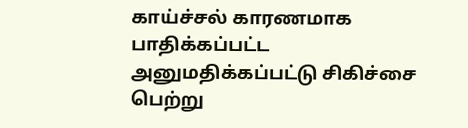காய்ச்சல் காரணமாக பாதிக்கப்பட்ட அனுமதிக்கப்பட்டு சிகிச்சை பெற்று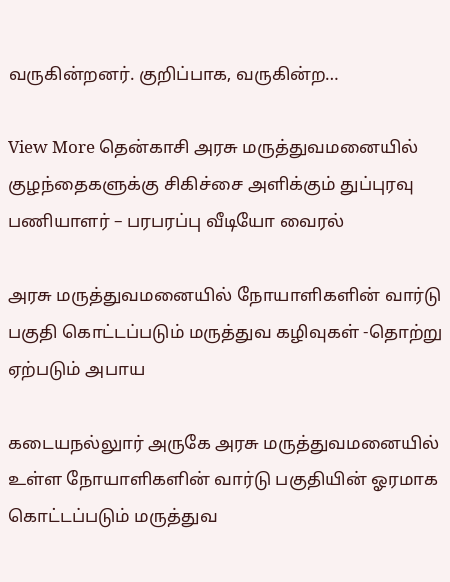வருகின்றனர். குறிப்பாக, வருகின்ற…

View More தென்காசி அரசு மருத்துவமனையில் குழந்தைகளுக்கு சிகிச்சை அளிக்கும் துப்புரவு பணியாளர் – பரபரப்பு வீடியோ வைரல்

அரசு மருத்துவமனையில் நோயாளிகளின் வார்டு பகுதி கொட்டப்படும் மருத்துவ கழிவுகள் -தொற்று ஏற்படும் அபாய

கடையநல்லுார் அருகே அரசு மருத்துவமனையில் உள்ள நோயாளிகளின் வார்டு பகுதியின் ஓரமாக கொட்டப்படும் மருத்துவ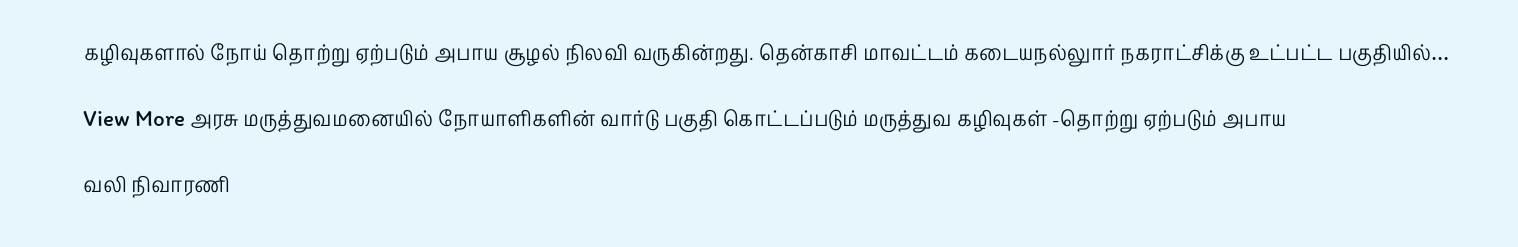கழிவுகளால் நோய் தொற்று ஏற்படும் அபாய சூழல் நிலவி வருகின்றது. தென்காசி மாவட்டம் கடையநல்லுார் நகராட்சிக்கு உட்பட்ட பகுதியில்…

View More அரசு மருத்துவமனையில் நோயாளிகளின் வார்டு பகுதி கொட்டப்படும் மருத்துவ கழிவுகள் -தொற்று ஏற்படும் அபாய

வலி நிவாரணி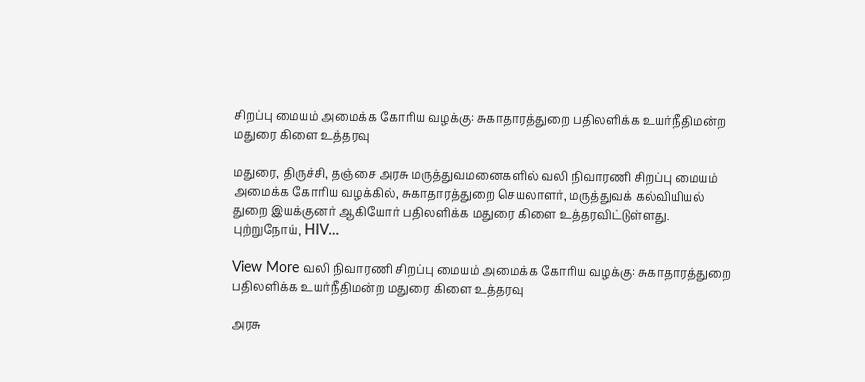சிறப்பு மையம் அமைக்க கோரிய வழக்கு: சுகாதாரத்துறை பதிலளிக்க உயர்நீதிமன்ற மதுரை கிளை உத்தரவு

மதுரை, திருச்சி, தஞ்சை அரசு மருத்துவமனைகளில் வலி நிவாரணி சிறப்பு மையம் அமைக்க கோரிய வழக்கில், சுகாதாரத்துறை செயலாளர், மருத்துவக் கல்வியியல் துறை இயக்குனர் ஆகியோர் பதிலளிக்க மதுரை கிளை உத்தரவிட்டுள்ளது. புற்றுநோய், HIV…

View More வலி நிவாரணி சிறப்பு மையம் அமைக்க கோரிய வழக்கு: சுகாதாரத்துறை பதிலளிக்க உயர்நீதிமன்ற மதுரை கிளை உத்தரவு

அரசு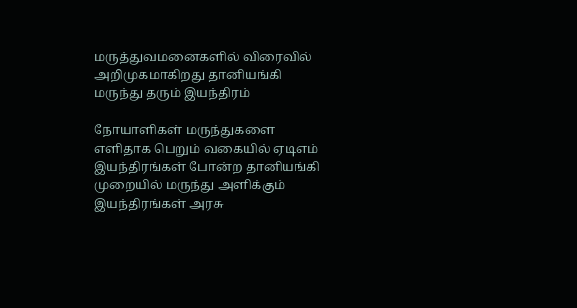மருத்துவமனைகளில் விரைவில் அறிமுகமாகிறது தானியங்கி மருந்து தரும் இயந்திரம்

நோயாளிகள் மருந்துகளை எளிதாக பெறும் வகையில் ஏடிஎம் இயந்திரங்கள் போன்ற தானியங்கி முறையில் மருந்து அளிக்கும் இயந்திரங்கள் அரசு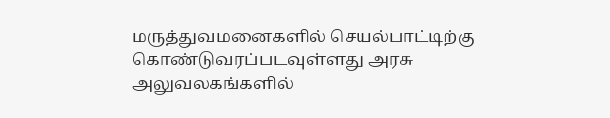மருத்துவமனைகளில் செயல்பாட்டிற்கு கொண்டுவரப்படவுள்ளது அரசு அலுவலகங்களில்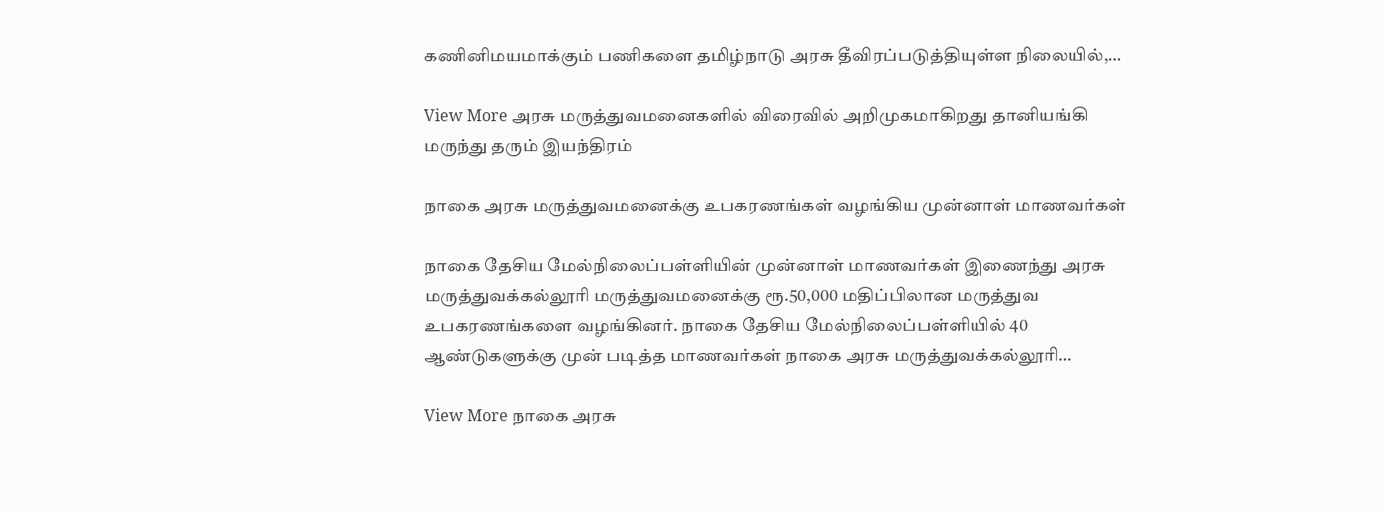கணினிமயமாக்கும் பணிகளை தமிழ்நாடு அரசு தீவிரப்படுத்தியுள்ள நிலையில்,…

View More அரசு மருத்துவமனைகளில் விரைவில் அறிமுகமாகிறது தானியங்கி மருந்து தரும் இயந்திரம்

நாகை அரசு மருத்துவமனைக்கு உபகரணங்கள் வழங்கிய முன்னாள் மாணவர்கள்

நாகை தேசிய மேல்நிலைப்பள்ளியின் முன்னாள் மாணவர்கள் இணைந்து அரசு மருத்துவக்கல்லூரி மருத்துவமனைக்கு ரூ.50,000 மதிப்பிலான மருத்துவ உபகரணங்களை வழங்கினர். நாகை தேசிய மேல்நிலைப்பள்ளியில் 40 ஆண்டுகளுக்கு முன் படித்த மாணவர்கள் நாகை அரசு மருத்துவக்கல்லூரி…

View More நாகை அரசு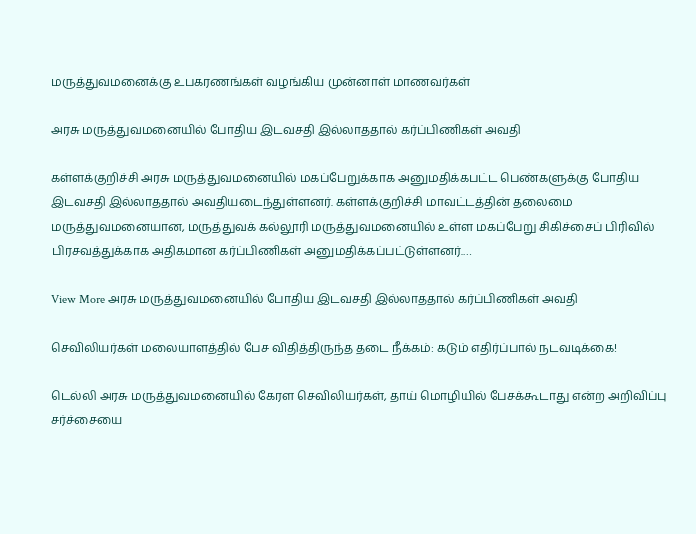மருத்துவமனைக்கு உபகரணங்கள் வழங்கிய முன்னாள் மாணவர்கள்

அரசு மருத்துவமனையில் போதிய இடவசதி இல்லாததால் கர்ப்பிணிகள் அவதி

கள்ளக்குறிச்சி அரசு மருத்துவமனையில் மகப்பேறுக்காக அனுமதிக்கபட்ட பெண்களுக்கு போதிய இடவசதி இல்லாததால் அவதியடைந்துள்ளனர். கள்ளக்குறிச்சி மாவட்டத்தின் தலைமை மருத்துவமனையான, மருத்துவக் கல்லூரி மருத்துவமனையில் உள்ள மகப்பேறு சிகிச்சைப் பிரிவில் பிரசவத்துக்காக அதிகமான கர்ப்பிணிகள் அனுமதிக்கப்பட்டுள்ளனர்.…

View More அரசு மருத்துவமனையில் போதிய இடவசதி இல்லாததால் கர்ப்பிணிகள் அவதி

செவிலியர்கள் மலையாளத்தில் பேச விதித்திருந்த தடை நீக்கம்: கடும் எதிர்ப்பால் நடவடிக்கை!

டெல்லி அரசு மருத்துவமனையில் கேரள செவிலியர்கள், தாய் மொழியில் பேசக்கூடாது என்ற அறிவிப்பு சர்ச்சையை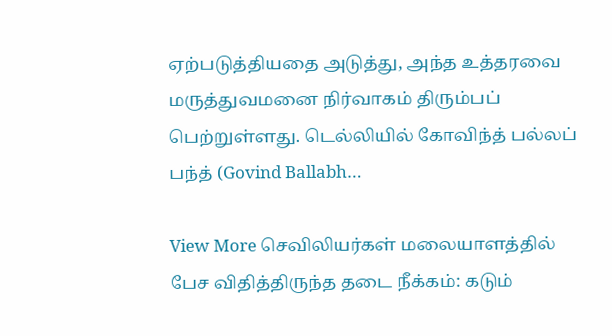ஏற்படுத்தியதை அடுத்து, அந்த உத்தரவை மருத்துவமனை நிர்வாகம் திரும்பப் பெற்றுள்ளது. டெல்லியில் கோவிந்த் பல்லப் பந்த் (Govind Ballabh…

View More செவிலியர்கள் மலையாளத்தில் பேச விதித்திருந்த தடை நீக்கம்: கடும்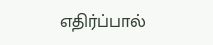எதிர்ப்பால்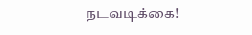நடவடிக்கை!